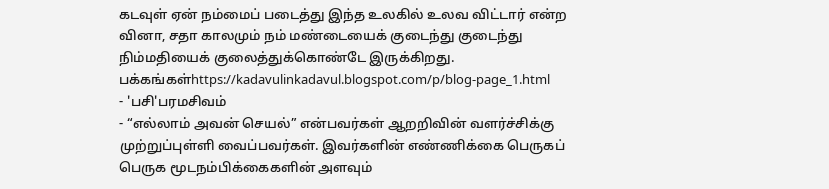கடவுள் ஏன் நம்மைப் படைத்து இந்த உலகில் உலவ விட்டார் என்ற வினா, சதா காலமும் நம் மண்டையைக் குடைந்து குடைந்து நிம்மதியைக் குலைத்துக்கொண்டே இருக்கிறது.
பக்கங்கள்https://kadavulinkadavul.blogspot.com/p/blog-page_1.html
- 'பசி'பரமசிவம்
- “எல்லாம் அவன் செயல்” என்பவர்கள் ஆறறிவின் வளர்ச்சிக்கு முற்றுப்புள்ளி வைப்பவர்கள். இவர்களின் எண்ணிக்கை பெருகப் பெருக மூடநம்பிக்கைகளின் அளவும்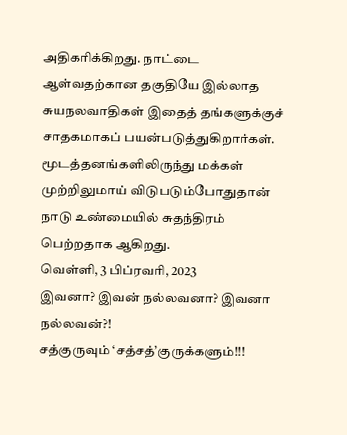அதிகரிக்கிறது. நாட்டை ஆள்வதற்கான தகுதியே இல்லாத சுயநலவாதிகள் இதைத் தங்களுக்குச் சாதகமாகப் பயன்படுத்துகிறார்கள். மூடத்தனங்களிலிருந்து மக்கள் முற்றிலுமாய் விடுபடும்போதுதான் நாடு உண்மையில் சுதந்திரம் பெற்றதாக ஆகிறது.
வெள்ளி, 3 பிப்ரவரி, 2023
இவனா? இவன் நல்லவனா? இவனா நல்லவன்?!
சத்குருவும் ‘சத்சத்’குருக்களும்!!!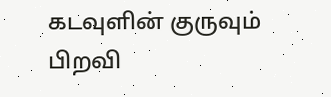கடவுளின் குருவும் பிறவி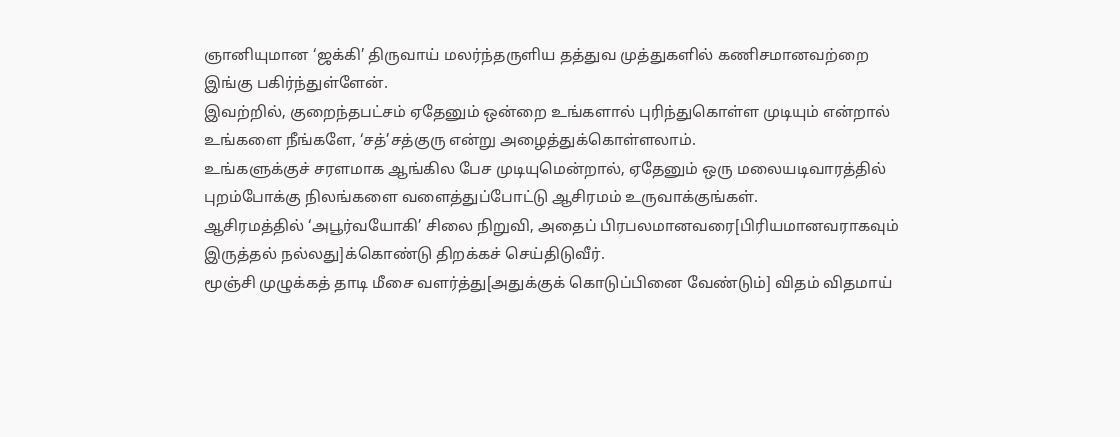ஞானியுமான ‘ஜக்கி’ திருவாய் மலர்ந்தருளிய தத்துவ முத்துகளில் கணிசமானவற்றை இங்கு பகிர்ந்துள்ளேன்.
இவற்றில், குறைந்தபட்சம் ஏதேனும் ஒன்றை உங்களால் புரிந்துகொள்ள முடியும் என்றால் உங்களை நீங்களே, ‘சத்’சத்குரு என்று அழைத்துக்கொள்ளலாம்.
உங்களுக்குச் சரளமாக ஆங்கில பேச முடியுமென்றால், ஏதேனும் ஒரு மலையடிவாரத்தில் புறம்போக்கு நிலங்களை வளைத்துப்போட்டு ஆசிரமம் உருவாக்குங்கள்.
ஆசிரமத்தில் ‘அபூர்வயோகி’ சிலை நிறுவி, அதைப் பிரபலமானவரை[பிரியமானவராகவும் இருத்தல் நல்லது]க்கொண்டு திறக்கச் செய்திடுவீர்.
மூஞ்சி முழுக்கத் தாடி மீசை வளர்த்து[அதுக்குக் கொடுப்பினை வேண்டும்] விதம் விதமாய்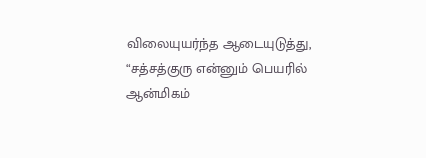விலையுயர்ந்த ஆடையுடுத்து, “சத்சத்குரு என்னும் பெயரில் ஆன்மிகம்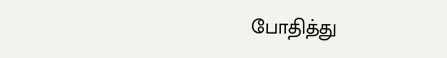போதித்து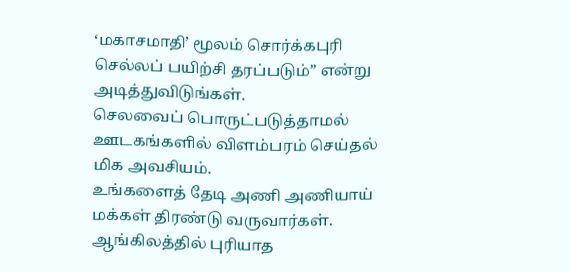‘மகாசமாதி’ மூலம் சொர்க்கபுரி செல்லப் பயிற்சி தரப்படும்” என்று அடித்துவிடுங்கள்.
செலவைப் பொருட்படுத்தாமல் ஊடகங்களில் விளம்பரம் செய்தல் மிக அவசியம்.
உங்களைத் தேடி அணி அணியாய் மக்கள் திரண்டு வருவார்கள்.
ஆங்கிலத்தில் புரியாத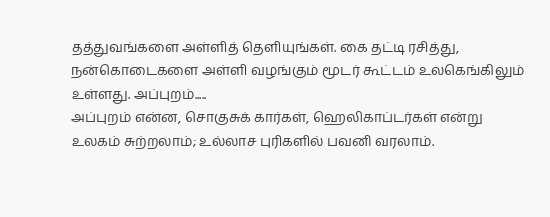தத்துவங்களை அள்ளித் தெளியுங்கள். கை தட்டி ரசித்து, நன்கொடைகளை அள்ளி வழங்கும் மூடர் கூட்டம் உலகெங்கிலும் உள்ளது. அப்புறம்.....
அப்புறம் என்ன, சொகுசுக் கார்கள், ஹெலிகாப்டர்கள் என்று உலகம் சுற்றலாம்; உல்லாச புரிகளில் பவனி வரலாம்.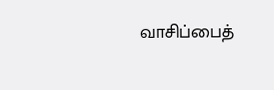வாசிப்பைத்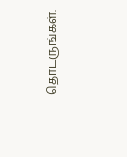தொடருங்கள்.